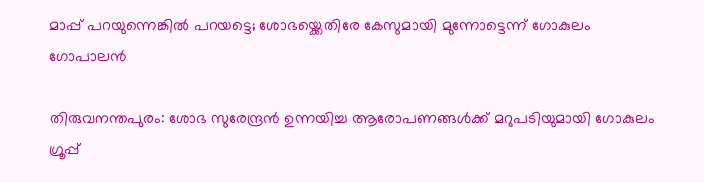മാപ്പ് പറയുന്നെങ്കിൽ പറയട്ടെ; ശോഭയ്ക്കെതിരേ കേസുമായി മുന്നോട്ടെന്ന് ഗോകുലം ഗോപാലൻ

തിരുവനന്തപുരം: ശോഭ സുരേന്ദ്രന്‍ ഉന്നയിച്ച ആരോപണങ്ങള്‍ക്ക് മറുപടിയുമായി ഗോകുലം ഗ്രൂപ്പ്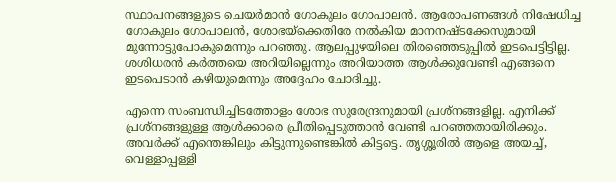സ്ഥാപനങ്ങളുടെ ചെയര്‍മാന്‍ ഗോകുലം ഗോപാലന്‍. ആരോപണങ്ങള്‍ നിഷേധിച്ച ഗോകുലം ഗോപാലന്‍, ശോഭയ്‌ക്കെതിരേ നല്‍കിയ മാനനഷ്ടക്കേസുമായി മുന്നോട്ടുപോകുമെന്നും പറഞ്ഞു. ആലപ്പുഴയിലെ തിരഞ്ഞെടുപ്പില്‍ ഇടപെട്ടിട്ടില്ല. ശശിധരന്‍ കര്‍ത്തയെ അറിയില്ലെന്നും അറിയാത്ത ആള്‍ക്കുവേണ്ടി എങ്ങനെ ഇടപെടാന്‍ കഴിയുമെന്നും അദ്ദേഹം ചോദിച്ചു.

എന്നെ സംബന്ധിച്ചിടത്തോളം ശോഭ സുരേന്ദ്രനുമായി പ്രശ്‌നങ്ങളില്ല. എനിക്ക് പ്രശ്‌നങ്ങളുള്ള ആള്‍ക്കാരെ പ്രീതിപ്പെടുത്താന്‍ വേണ്ടി പറഞ്ഞതായിരിക്കും. അവർക്ക് എന്തെങ്കിലും കിട്ടുന്നുണ്ടെങ്കില്‍ കിട്ടട്ടെ. തൃശ്ശൂരില്‍ ആളെ അയച്ച്, വെള്ളാപ്പള്ളി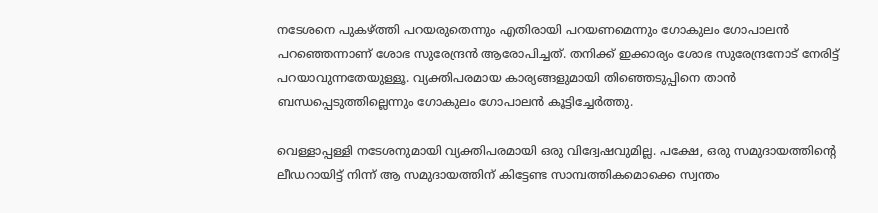നടേശനെ പുകഴ്ത്തി പറയരുതെന്നും എതിരായി പറയണമെന്നും ഗോകുലം ഗോപാലന്‍ പറഞ്ഞെന്നാണ് ശോഭ സുരേന്ദ്രന്‍ ആരോപിച്ചത്. തനിക്ക് ഇക്കാര്യം ശോഭ സുരേന്ദ്രനോട് നേരിട്ട് പറയാവുന്നതേയുള്ളൂ. വ്യക്തിപരമായ കാര്യങ്ങളുമായി തിഞ്ഞെടുപ്പിനെ താൻ ബന്ധപ്പെടുത്തില്ലെന്നും ഗോകുലം ഗോപാലന്‍ കൂട്ടിച്ചേര്‍ത്തു.

വെള്ളാപ്പള്ളി നടേശനുമായി വ്യക്തിപരമായി ഒരു വിദ്വേഷവുമില്ല. പക്ഷേ, ഒരു സമുദായത്തിന്റെ ലീഡറായിട്ട് നിന്ന് ആ സമുദായത്തിന് കിട്ടേണ്ട സാമ്പത്തികമൊക്കെ സ്വന്തം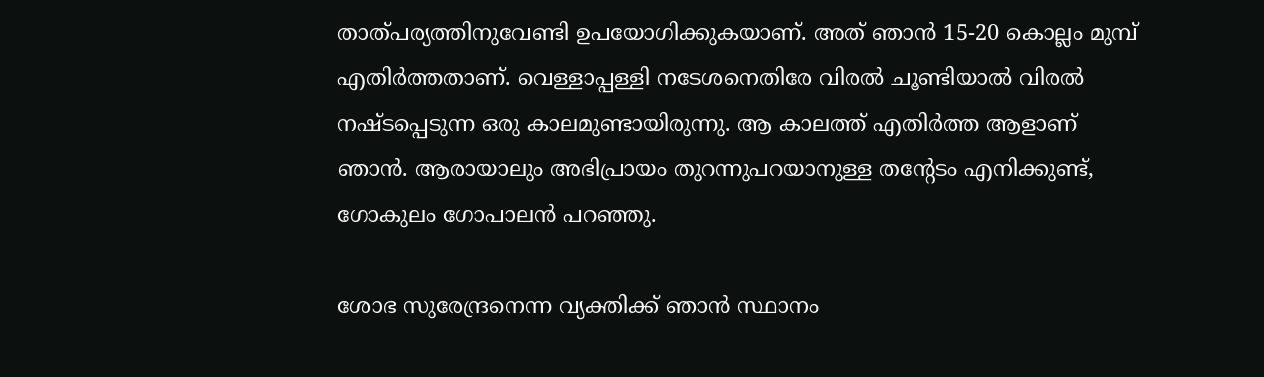താത്പര്യത്തിനുവേണ്ടി ഉപയോഗിക്കുകയാണ്. അത് ഞാന്‍ 15-20 കൊല്ലം മുമ്പ് എതിര്‍ത്തതാണ്. വെള്ളാപ്പള്ളി നടേശനെതിരേ വിരല്‍ ചൂണ്ടിയാല്‍ വിരല്‍ നഷ്ടപ്പെടുന്ന ഒരു കാലമുണ്ടായിരുന്നു. ആ കാലത്ത് എതിര്‍ത്ത ആളാണ് ഞാന്‍. ആരായാലും അഭിപ്രായം തുറന്നുപറയാനുള്ള തന്റേടം എനിക്കുണ്ട്, ഗോകുലം ഗോപാലന്‍ പറഞ്ഞു.

ശോഭ സുരേന്ദ്രനെന്ന വ്യക്തിക്ക് ഞാന്‍ സ്ഥാനം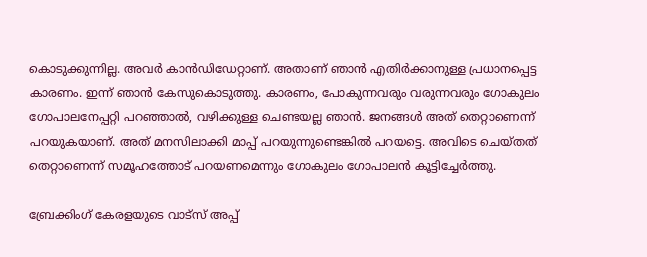കൊടുക്കുന്നില്ല. അവര്‍ കാന്‍ഡിഡേറ്റാണ്. അതാണ് ഞാന്‍ എതിര്‍ക്കാനുള്ള പ്രധാനപ്പെട്ട കാരണം. ഇന്ന് ഞാന്‍ കേസുകൊടുത്തു. കാരണം, പോകുന്നവരും വരുന്നവരും ഗോകുലം ഗോപാലനേപ്പറ്റി പറഞ്ഞാല്‍, വഴിക്കുള്ള ചെണ്ടയല്ല ഞാന്‍. ജനങ്ങള്‍ അത് തെറ്റാണെന്ന് പറയുകയാണ്. അത് മനസിലാക്കി മാപ്പ് പറയുന്നുണ്ടെങ്കില്‍ പറയട്ടെ. അവിടെ ചെയ്തത് തെറ്റാണെന്ന് സമൂഹത്തോട് പറയണമെന്നും ഗോകുലം ഗോപാലന്‍ കൂട്ടിച്ചേര്‍ത്തു.

ബ്രേക്കിംഗ് കേരളയുടെ വാട്സ് അപ്പ്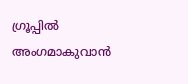ഗ്രൂപ്പിൽ അംഗമാകുവാൻ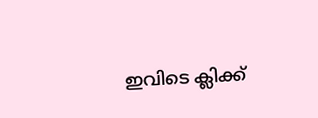ഇവിടെ ക്ലിക്ക്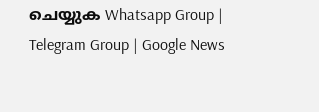ചെയ്യുക Whatsapp Group | Telegram Group | Google News